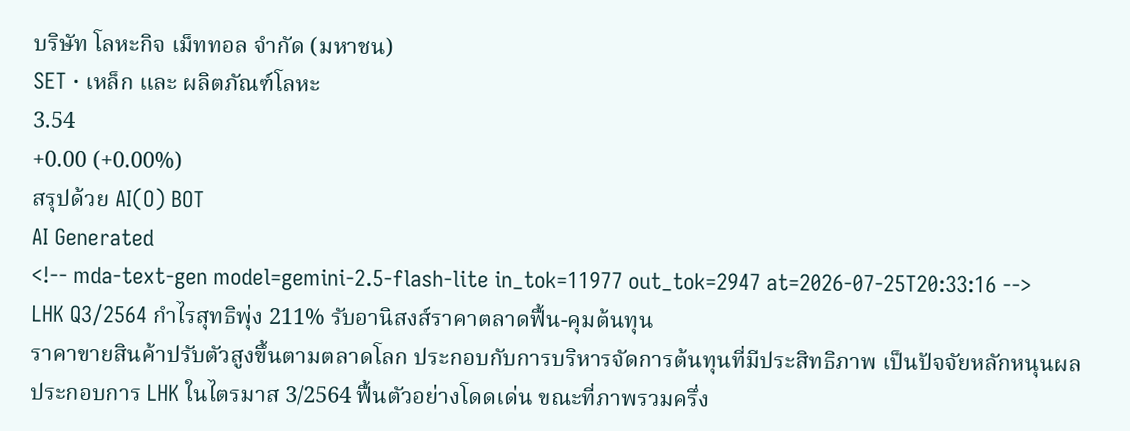บริษัท โลหะกิจ เม็ททอล จำกัด (มหาชน)
SET · เหล็ก และ ผลิตภัณฑ์โลหะ
3.54
+0.00 (+0.00%)
สรุปด้วย AI(O) BOT
AI Generated
<!-- mda-text-gen model=gemini-2.5-flash-lite in_tok=11977 out_tok=2947 at=2026-07-25T20:33:16 -->
LHK Q3/2564 กำไรสุทธิพุ่ง 211% รับอานิสงส์ราคาตลาดฟื้น-คุมต้นทุน
ราคาขายสินค้าปรับตัวสูงขึ้นตามตลาดโลก ประกอบกับการบริหารจัดการต้นทุนที่มีประสิทธิภาพ เป็นปัจจัยหลักหนุนผลประกอบการ LHK ในไตรมาส 3/2564 ฟื้นตัวอย่างโดดเด่น ขณะที่ภาพรวมครึ่ง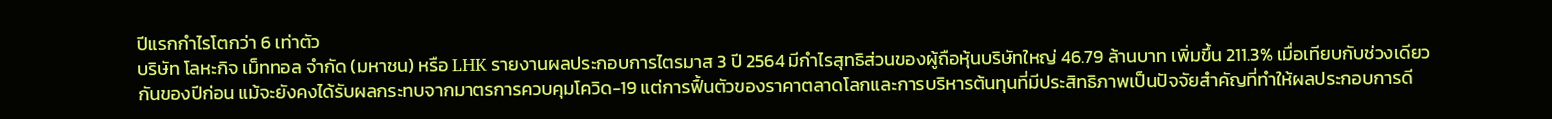ปีแรกกำไรโตกว่า 6 เท่าตัว
บริษัท โลหะกิจ เม็ททอล จำกัด (มหาชน) หรือ LHK รายงานผลประกอบการไตรมาส 3 ปี 2564 มีกำไรสุทธิส่วนของผู้ถือหุ้นบริษัทใหญ่ 46.79 ล้านบาท เพิ่มขึ้น 211.3% เมื่อเทียบกับช่วงเดียวกันของปีก่อน แม้จะยังคงได้รับผลกระทบจากมาตรการควบคุมโควิด-19 แต่การฟื้นตัวของราคาตลาดโลกและการบริหารต้นทุนที่มีประสิทธิภาพเป็นปัจจัยสำคัญที่ทำให้ผลประกอบการดี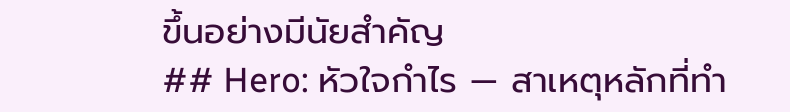ขึ้นอย่างมีนัยสำคัญ
## Hero: หัวใจกำไร — สาเหตุหลักที่ทำ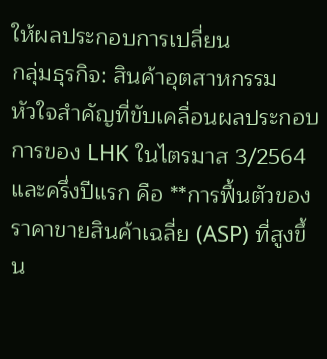ให้ผลประกอบการเปลี่ยน
กลุ่มธุรกิจ: สินค้าอุตสาหกรรม
หัวใจสำคัญที่ขับเคลื่อนผลประกอบการของ LHK ในไตรมาส 3/2564 และครึ่งปีแรก คือ **การฟื้นตัวของราคาขายสินค้าเฉลี่ย (ASP) ที่สูงขึ้น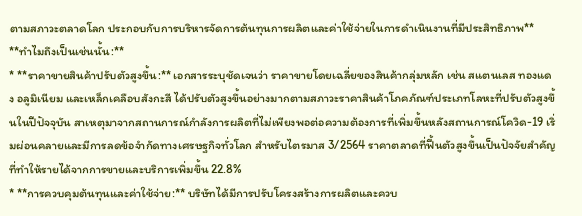ตามสภาวะตลาดโลก ประกอบกับการบริหารจัดการต้นทุนการผลิตและค่าใช้จ่ายในการดำเนินงานที่มีประสิทธิภาพ**
**ทำไมถึงเป็นเช่นนั้น:**
* **ราคาขายสินค้าปรับตัวสูงขึ้น:** เอกสารระบุชัดเจนว่า ราคาขายโดยเฉลี่ยของสินค้ากลุ่มหลัก เช่น สแตนเลส ทองแดง อลูมิเนียม และเหล็กเคลือบสังกะสี ได้ปรับตัวสูงขึ้นอย่างมากตามสภาวะราคาสินค้าโภคภัณฑ์ประเภทโลหะที่ปรับตัวสูงขึ้นในปีปัจจุบัน สาเหตุมาจากสถานการณ์กำลังการผลิตที่ไม่เพียงพอต่อความต้องการที่เพิ่มขึ้นหลังสถานการณ์โควิด-19 เริ่มผ่อนคลายและมีการลดข้อจำกัดทางเศรษฐกิจทั่วโลก สำหรับไตรมาส 3/2564 ราคาตลาดที่ฟื้นตัวสูงขึ้นเป็นปัจจัยสำคัญที่ทำให้รายได้จากการขายและบริการเพิ่มขึ้น 22.8%
* **การควบคุมต้นทุนและค่าใช้จ่าย:** บริษัทได้มีการปรับโครงสร้างการผลิตและควบ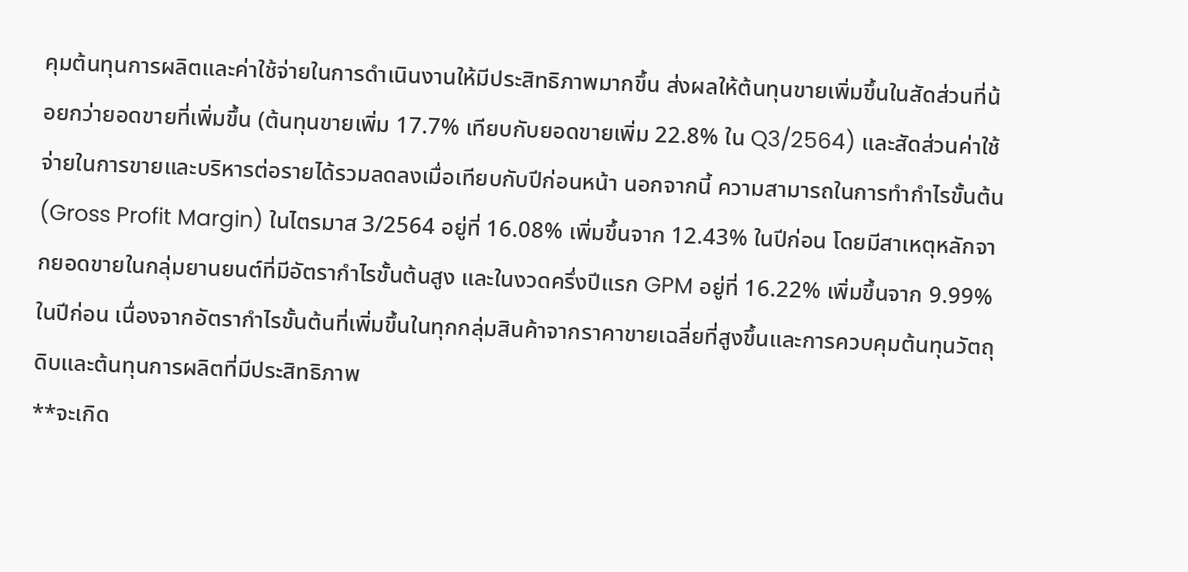คุมต้นทุนการผลิตและค่าใช้จ่ายในการดำเนินงานให้มีประสิทธิภาพมากขึ้น ส่งผลให้ต้นทุนขายเพิ่มขึ้นในสัดส่วนที่น้อยกว่ายอดขายที่เพิ่มขึ้น (ต้นทุนขายเพิ่ม 17.7% เทียบกับยอดขายเพิ่ม 22.8% ใน Q3/2564) และสัดส่วนค่าใช้จ่ายในการขายและบริหารต่อรายได้รวมลดลงเมื่อเทียบกับปีก่อนหน้า นอกจากนี้ ความสามารถในการทำกำไรขั้นต้น (Gross Profit Margin) ในไตรมาส 3/2564 อยู่ที่ 16.08% เพิ่มขึ้นจาก 12.43% ในปีก่อน โดยมีสาเหตุหลักจากยอดขายในกลุ่มยานยนต์ที่มีอัตรากำไรขั้นต้นสูง และในงวดครึ่งปีแรก GPM อยู่ที่ 16.22% เพิ่มขึ้นจาก 9.99% ในปีก่อน เนื่องจากอัตรากำไรขั้นต้นที่เพิ่มขึ้นในทุกกลุ่มสินค้าจากราคาขายเฉลี่ยที่สูงขึ้นและการควบคุมต้นทุนวัตถุดิบและต้นทุนการผลิตที่มีประสิทธิภาพ
**จะเกิด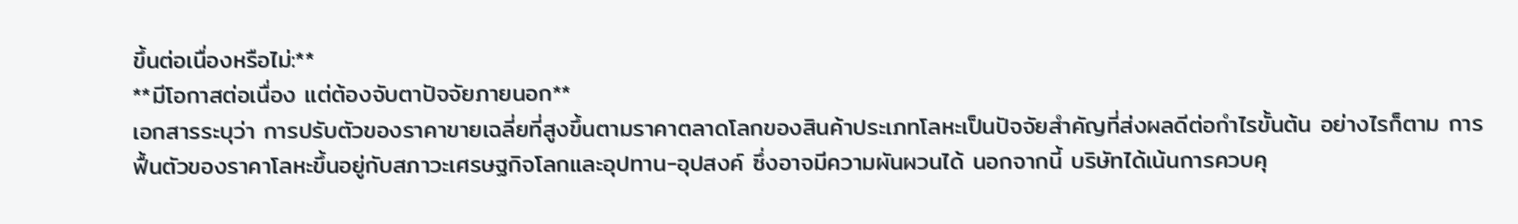ขึ้นต่อเนื่องหรือไม่:**
**มีโอกาสต่อเนื่อง แต่ต้องจับตาปัจจัยภายนอก**
เอกสารระบุว่า การปรับตัวของราคาขายเฉลี่ยที่สูงขึ้นตามราคาตลาดโลกของสินค้าประเภทโลหะเป็นปัจจัยสำคัญที่ส่งผลดีต่อกำไรขั้นต้น อย่างไรก็ตาม การฟื้นตัวของราคาโลหะขึ้นอยู่กับสภาวะเศรษฐกิจโลกและอุปทาน-อุปสงค์ ซึ่งอาจมีความผันผวนได้ นอกจากนี้ บริษัทได้เน้นการควบคุ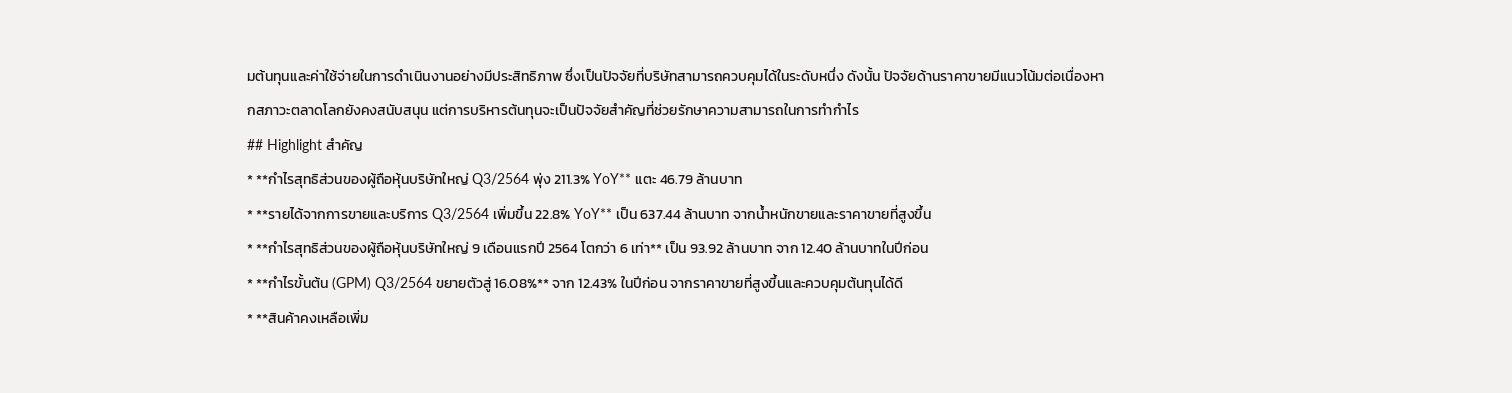มต้นทุนและค่าใช้จ่ายในการดำเนินงานอย่างมีประสิทธิภาพ ซึ่งเป็นปัจจัยที่บริษัทสามารถควบคุมได้ในระดับหนึ่ง ดังนั้น ปัจจัยด้านราคาขายมีแนวโน้มต่อเนื่องหากสภาวะตลาดโลกยังคงสนับสนุน แต่การบริหารต้นทุนจะเป็นปัจจัยสำคัญที่ช่วยรักษาความสามารถในการทำกำไร
## Highlight สำคัญ
* **กำไรสุทธิส่วนของผู้ถือหุ้นบริษัทใหญ่ Q3/2564 พุ่ง 211.3% YoY** แตะ 46.79 ล้านบาท
* **รายได้จากการขายและบริการ Q3/2564 เพิ่มขึ้น 22.8% YoY** เป็น 637.44 ล้านบาท จากน้ำหนักขายและราคาขายที่สูงขึ้น
* **กำไรสุทธิส่วนของผู้ถือหุ้นบริษัทใหญ่ 9 เดือนแรกปี 2564 โตกว่า 6 เท่า** เป็น 93.92 ล้านบาท จาก 12.40 ล้านบาทในปีก่อน
* **กำไรขั้นต้น (GPM) Q3/2564 ขยายตัวสู่ 16.08%** จาก 12.43% ในปีก่อน จากราคาขายที่สูงขึ้นและควบคุมต้นทุนได้ดี
* **สินค้าคงเหลือเพิ่ม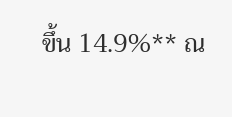ขึ้น 14.9%** ณ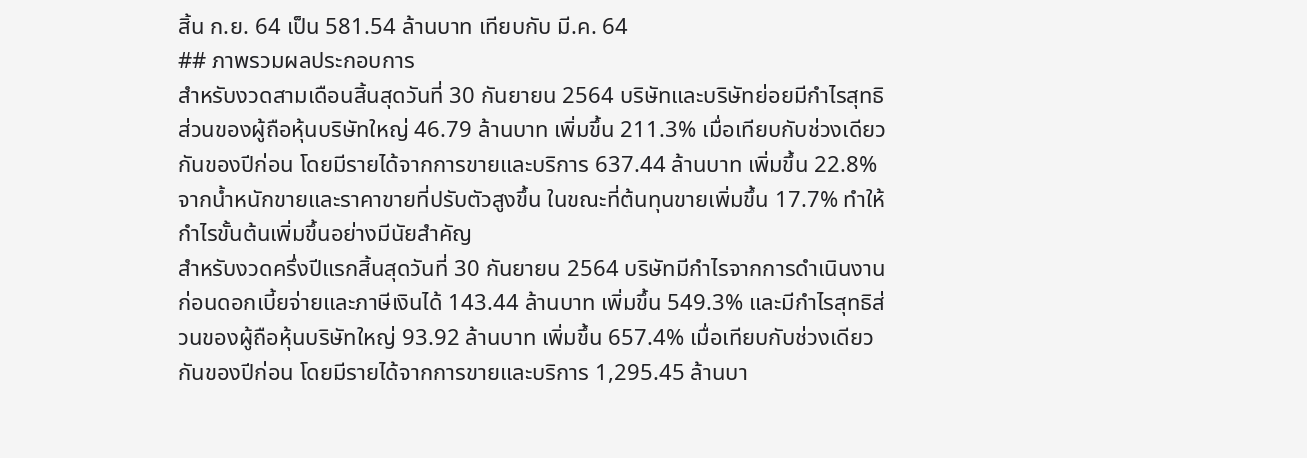สิ้น ก.ย. 64 เป็น 581.54 ล้านบาท เทียบกับ มี.ค. 64
## ภาพรวมผลประกอบการ
สำหรับงวดสามเดือนสิ้นสุดวันที่ 30 กันยายน 2564 บริษัทและบริษัทย่อยมีกำไรสุทธิส่วนของผู้ถือหุ้นบริษัทใหญ่ 46.79 ล้านบาท เพิ่มขึ้น 211.3% เมื่อเทียบกับช่วงเดียวกันของปีก่อน โดยมีรายได้จากการขายและบริการ 637.44 ล้านบาท เพิ่มขึ้น 22.8% จากน้ำหนักขายและราคาขายที่ปรับตัวสูงขึ้น ในขณะที่ต้นทุนขายเพิ่มขึ้น 17.7% ทำให้กำไรขั้นต้นเพิ่มขึ้นอย่างมีนัยสำคัญ
สำหรับงวดครึ่งปีแรกสิ้นสุดวันที่ 30 กันยายน 2564 บริษัทมีกำไรจากการดำเนินงานก่อนดอกเบี้ยจ่ายและภาษีเงินได้ 143.44 ล้านบาท เพิ่มขึ้น 549.3% และมีกำไรสุทธิส่วนของผู้ถือหุ้นบริษัทใหญ่ 93.92 ล้านบาท เพิ่มขึ้น 657.4% เมื่อเทียบกับช่วงเดียวกันของปีก่อน โดยมีรายได้จากการขายและบริการ 1,295.45 ล้านบา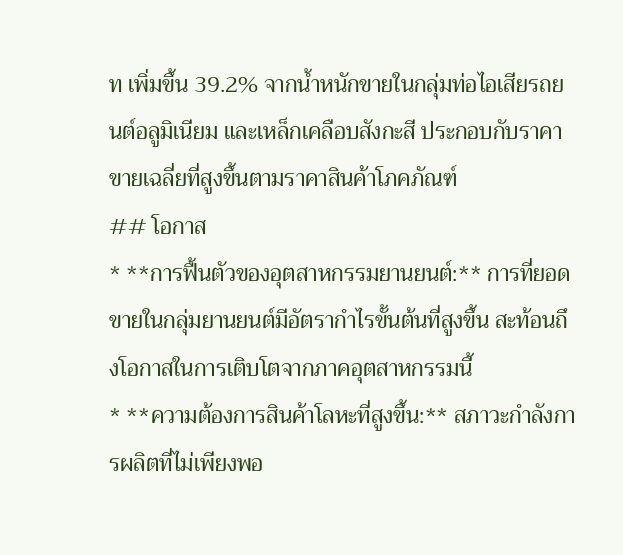ท เพิ่มขึ้น 39.2% จากน้ำหนักขายในกลุ่มท่อไอเสียรถยนต์อลูมิเนียม และเหล็กเคลือบสังกะสี ประกอบกับราคาขายเฉลี่ยที่สูงขึ้นตามราคาสินค้าโภคภัณฑ์
## โอกาส
* **การฟื้นตัวของอุตสาหกรรมยานยนต์:** การที่ยอดขายในกลุ่มยานยนต์มีอัตรากำไรขั้นต้นที่สูงขึ้น สะท้อนถึงโอกาสในการเติบโตจากภาคอุตสาหกรรมนี้
* **ความต้องการสินค้าโลหะที่สูงขึ้น:** สภาวะกำลังการผลิตที่ไม่เพียงพอ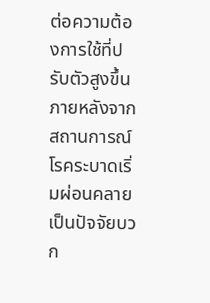ต่อความต้องการใช้ที่ปรับตัวสูงขึ้นภายหลังจากสถานการณ์โรคระบาดเริ่มผ่อนคลาย เป็นปัจจัยบวก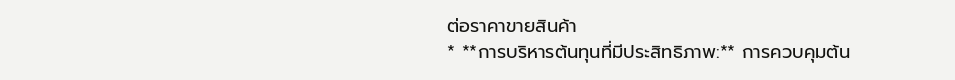ต่อราคาขายสินค้า
* **การบริหารต้นทุนที่มีประสิทธิภาพ:** การควบคุมต้น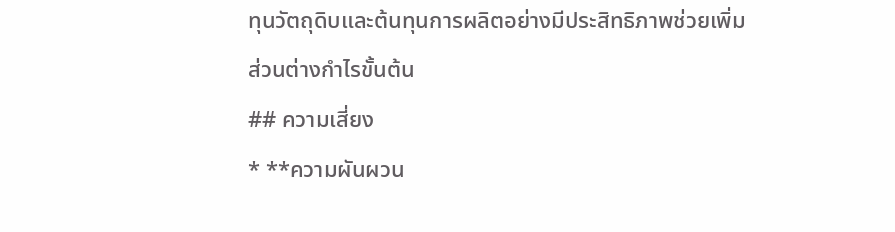ทุนวัตถุดิบและต้นทุนการผลิตอย่างมีประสิทธิภาพช่วยเพิ่มส่วนต่างกำไรขั้นต้น
## ความเสี่ยง
* **ความผันผวน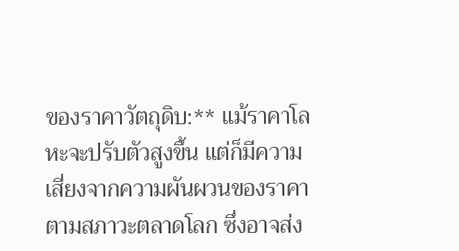ของราคาวัตถุดิบ:** แม้ราคาโลหะจะปรับตัวสูงขึ้น แต่ก็มีความเสี่ยงจากความผันผวนของราคาตามสภาวะตลาดโลก ซึ่งอาจส่ง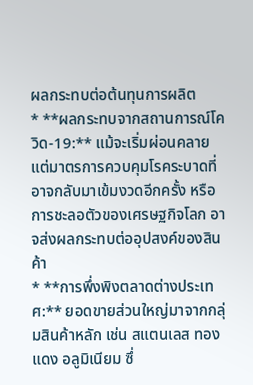ผลกระทบต่อต้นทุนการผลิต
* **ผลกระทบจากสถานการณ์โควิด-19:** แม้จะเริ่มผ่อนคลาย แต่มาตรการควบคุมโรคระบาดที่อาจกลับมาเข้มงวดอีกครั้ง หรือการชะลอตัวของเศรษฐกิจโลก อาจส่งผลกระทบต่ออุปสงค์ของสินค้า
* **การพึ่งพิงตลาดต่างประเทศ:** ยอดขายส่วนใหญ่มาจากกลุ่มสินค้าหลัก เช่น สแตนเลส ทองแดง อลูมิเนียม ซึ่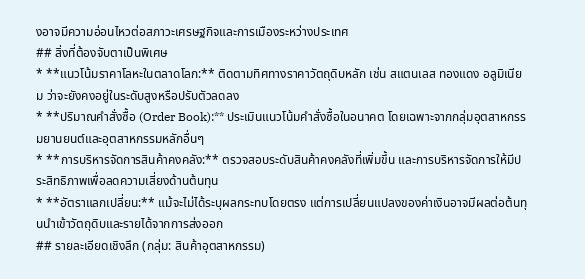งอาจมีความอ่อนไหวต่อสภาวะเศรษฐกิจและการเมืองระหว่างประเทศ
## สิ่งที่ต้องจับตาเป็นพิเศษ
* **แนวโน้มราคาโลหะในตลาดโลก:** ติดตามทิศทางราคาวัตถุดิบหลัก เช่น สแตนเลส ทองแดง อลูมิเนียม ว่าจะยังคงอยู่ในระดับสูงหรือปรับตัวลดลง
* **ปริมาณคำสั่งซื้อ (Order Book):** ประเมินแนวโน้มคำสั่งซื้อในอนาคต โดยเฉพาะจากกลุ่มอุตสาหกรรมยานยนต์และอุตสาหกรรมหลักอื่นๆ
* **การบริหารจัดการสินค้าคงคลัง:** ตรวจสอบระดับสินค้าคงคลังที่เพิ่มขึ้น และการบริหารจัดการให้มีประสิทธิภาพเพื่อลดความเสี่ยงด้านต้นทุน
* **อัตราแลกเปลี่ยน:** แม้จะไม่ได้ระบุผลกระทบโดยตรง แต่การเปลี่ยนแปลงของค่าเงินอาจมีผลต่อต้นทุนนำเข้าวัตถุดิบและรายได้จากการส่งออก
## รายละเอียดเชิงลึก (กลุ่ม: สินค้าอุตสาหกรรม)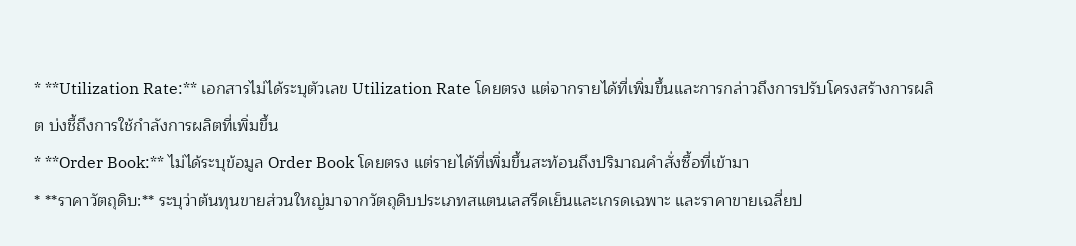* **Utilization Rate:** เอกสารไม่ได้ระบุตัวเลข Utilization Rate โดยตรง แต่จากรายได้ที่เพิ่มขึ้นและการกล่าวถึงการปรับโครงสร้างการผลิต บ่งชี้ถึงการใช้กำลังการผลิตที่เพิ่มขึ้น
* **Order Book:** ไม่ได้ระบุข้อมูล Order Book โดยตรง แต่รายได้ที่เพิ่มขึ้นสะท้อนถึงปริมาณคำสั่งซื้อที่เข้ามา
* **ราคาวัตถุดิบ:** ระบุว่าต้นทุนขายส่วนใหญ่มาจากวัตถุดิบประเภทสแตนเลสรีดเย็นและเกรดเฉพาะ และราคาขายเฉลี่ยป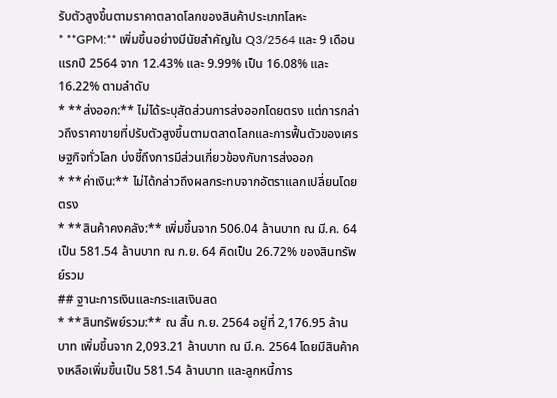รับตัวสูงขึ้นตามราคาตลาดโลกของสินค้าประเภทโลหะ
* **GPM:** เพิ่มขึ้นอย่างมีนัยสำคัญใน Q3/2564 และ 9 เดือนแรกปี 2564 จาก 12.43% และ 9.99% เป็น 16.08% และ 16.22% ตามลำดับ
* **ส่งออก:** ไม่ได้ระบุสัดส่วนการส่งออกโดยตรง แต่การกล่าวถึงราคาขายที่ปรับตัวสูงขึ้นตามตลาดโลกและการฟื้นตัวของเศรษฐกิจทั่วโลก บ่งชี้ถึงการมีส่วนเกี่ยวข้องกับการส่งออก
* **ค่าเงิน:** ไม่ได้กล่าวถึงผลกระทบจากอัตราแลกเปลี่ยนโดยตรง
* **สินค้าคงคลัง:** เพิ่มขึ้นจาก 506.04 ล้านบาท ณ มี.ค. 64 เป็น 581.54 ล้านบาท ณ ก.ย. 64 คิดเป็น 26.72% ของสินทรัพย์รวม
## ฐานะการเงินและกระแสเงินสด
* **สินทรัพย์รวม:** ณ สิ้น ก.ย. 2564 อยู่ที่ 2,176.95 ล้านบาท เพิ่มขึ้นจาก 2,093.21 ล้านบาท ณ มี.ค. 2564 โดยมีสินค้าคงเหลือเพิ่มขึ้นเป็น 581.54 ล้านบาท และลูกหนี้การ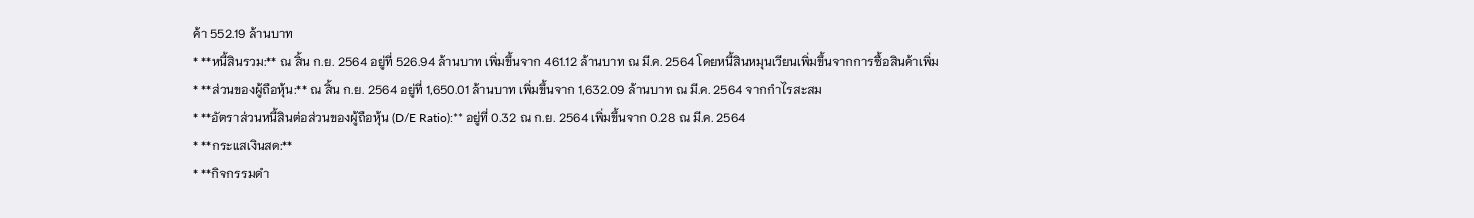ค้า 552.19 ล้านบาท
* **หนี้สินรวม:** ณ สิ้น ก.ย. 2564 อยู่ที่ 526.94 ล้านบาท เพิ่มขึ้นจาก 461.12 ล้านบาท ณ มี.ค. 2564 โดยหนี้สินหมุนเวียนเพิ่มขึ้นจากการซื้อสินค้าเพิ่ม
* **ส่วนของผู้ถือหุ้น:** ณ สิ้น ก.ย. 2564 อยู่ที่ 1,650.01 ล้านบาท เพิ่มขึ้นจาก 1,632.09 ล้านบาท ณ มี.ค. 2564 จากกำไรสะสม
* **อัตราส่วนหนี้สินต่อส่วนของผู้ถือหุ้น (D/E Ratio):** อยู่ที่ 0.32 ณ ก.ย. 2564 เพิ่มขึ้นจาก 0.28 ณ มี.ค. 2564
* **กระแสเงินสด:**
* **กิจกรรมดำ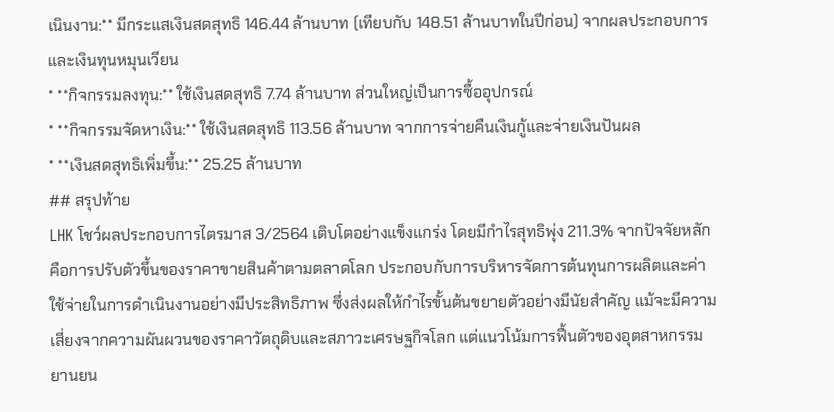เนินงาน:** มีกระแสเงินสดสุทธิ 146.44 ล้านบาท (เทียบกับ 148.51 ล้านบาทในปีก่อน) จากผลประกอบการและเงินทุนหมุนเวียน
* **กิจกรรมลงทุน:** ใช้เงินสดสุทธิ 7.74 ล้านบาท ส่วนใหญ่เป็นการซื้ออุปกรณ์
* **กิจกรรมจัดหาเงิน:** ใช้เงินสดสุทธิ 113.56 ล้านบาท จากการจ่ายคืนเงินกู้และจ่ายเงินปันผล
* **เงินสดสุทธิเพิ่มขึ้น:** 25.25 ล้านบาท
## สรุปท้าย
LHK โชว์ผลประกอบการไตรมาส 3/2564 เติบโตอย่างแข็งแกร่ง โดยมีกำไรสุทธิพุ่ง 211.3% จากปัจจัยหลักคือการปรับตัวขึ้นของราคาขายสินค้าตามตลาดโลก ประกอบกับการบริหารจัดการต้นทุนการผลิตและค่าใช้จ่ายในการดำเนินงานอย่างมีประสิทธิภาพ ซึ่งส่งผลให้กำไรขั้นต้นขยายตัวอย่างมีนัยสำคัญ แม้จะมีความเสี่ยงจากความผันผวนของราคาวัตถุดิบและสภาวะเศรษฐกิจโลก แต่แนวโน้มการฟื้นตัวของอุตสาหกรรมยานยน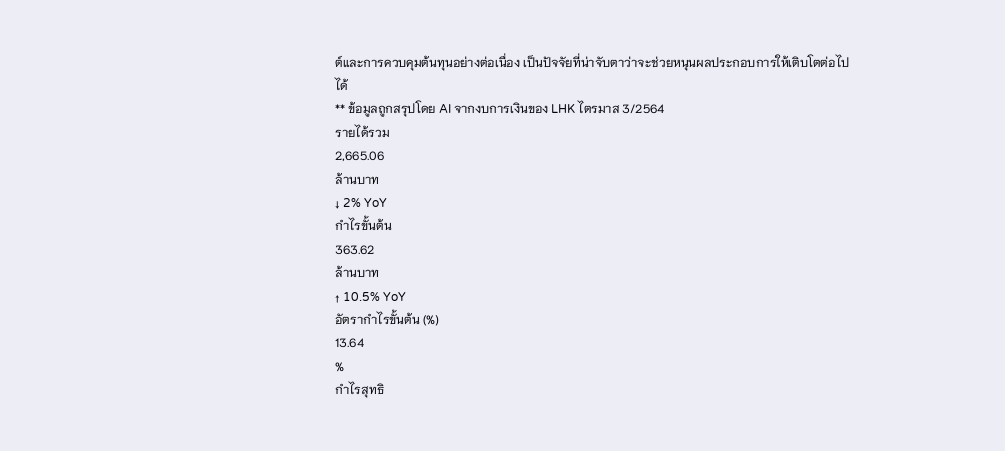ต์และการควบคุมต้นทุนอย่างต่อเนื่อง เป็นปัจจัยที่น่าจับตาว่าจะช่วยหนุนผลประกอบการให้เติบโตต่อไปได้
** ข้อมูลถูกสรุปโดย AI จากงบการเงินของ LHK ไตรมาส 3/2564
รายได้รวม
2,665.06
ล้านบาท
↓ 2% YoY
กำไรขั้นต้น
363.62
ล้านบาท
↑ 10.5% YoY
อัตรากำไรขั้นต้น (%)
13.64
%
กำไรสุทธิ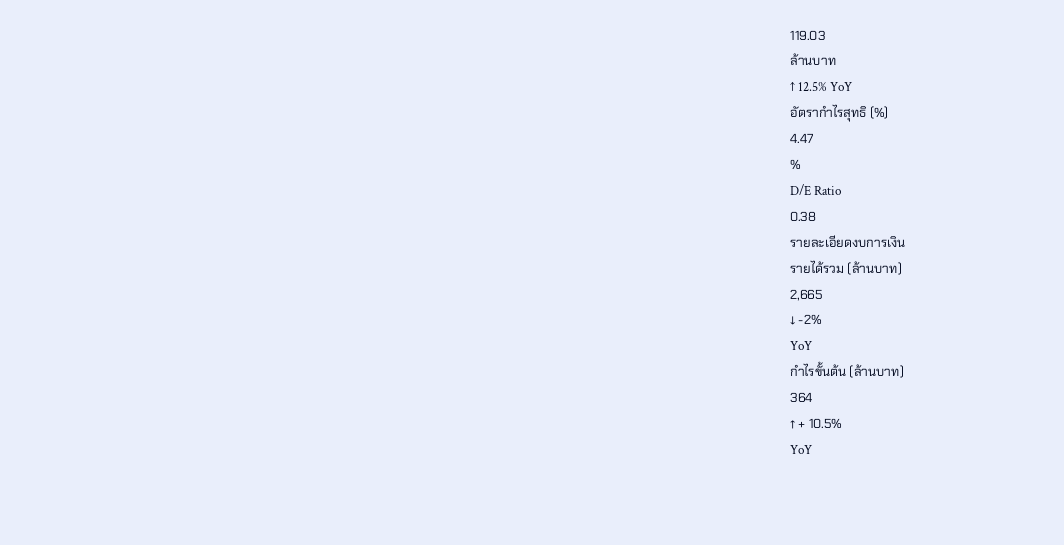119.03
ล้านบาท
↑ 12.5% YoY
อัตรากำไรสุทธิ (%)
4.47
%
D/E Ratio
0.38
รายละเอียดงบการเงิน
รายได้รวม (ล้านบาท)
2,665
↓ -2%
YoY
กำไรขั้นต้น (ล้านบาท)
364
↑ + 10.5%
YoY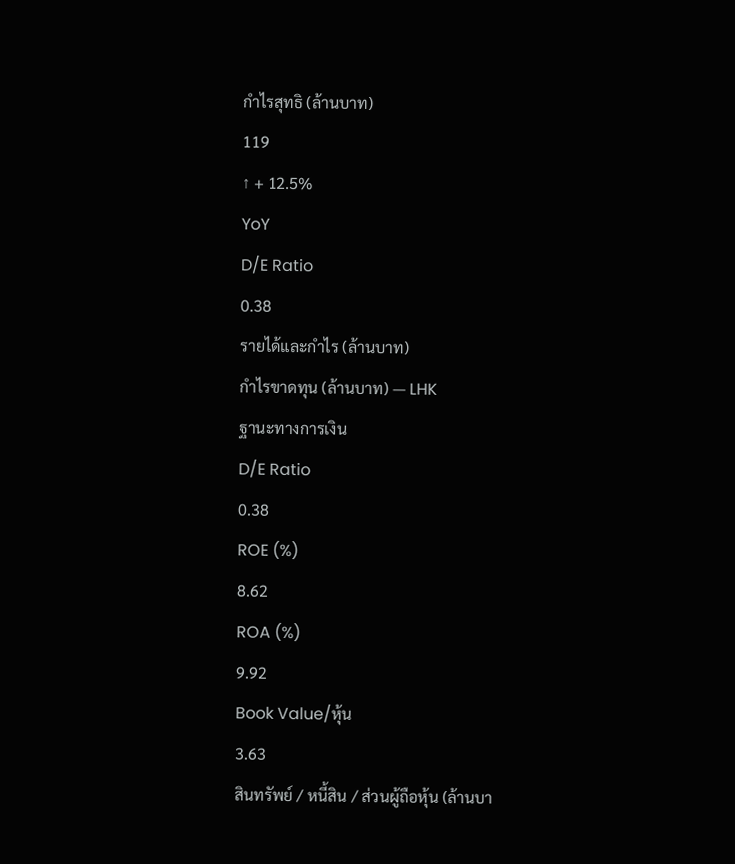กำไรสุทธิ (ล้านบาท)
119
↑ + 12.5%
YoY
D/E Ratio
0.38
รายได้และกำไร (ล้านบาท)
กำไรขาดทุน (ล้านบาท) — LHK
ฐานะทางการเงิน
D/E Ratio
0.38
ROE (%)
8.62
ROA (%)
9.92
Book Value/หุ้น
3.63
สินทรัพย์ / หนี้สิน / ส่วนผู้ถือหุ้น (ล้านบา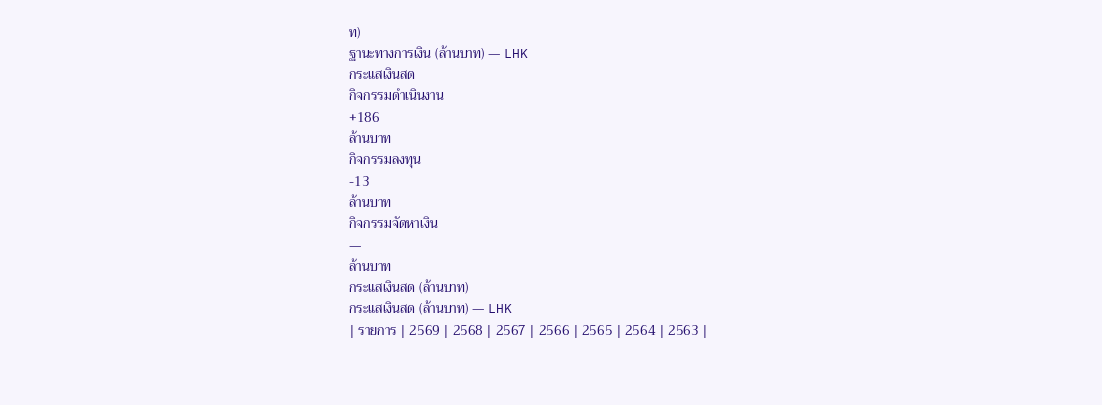ท)
ฐานะทางการเงิน (ล้านบาท) — LHK
กระแสเงินสด
กิจกรรมดำเนินงาน
+186
ล้านบาท
กิจกรรมลงทุน
-13
ล้านบาท
กิจกรรมจัดหาเงิน
—
ล้านบาท
กระแสเงินสด (ล้านบาท)
กระแสเงินสด (ล้านบาท) — LHK
| รายการ | 2569 | 2568 | 2567 | 2566 | 2565 | 2564 | 2563 |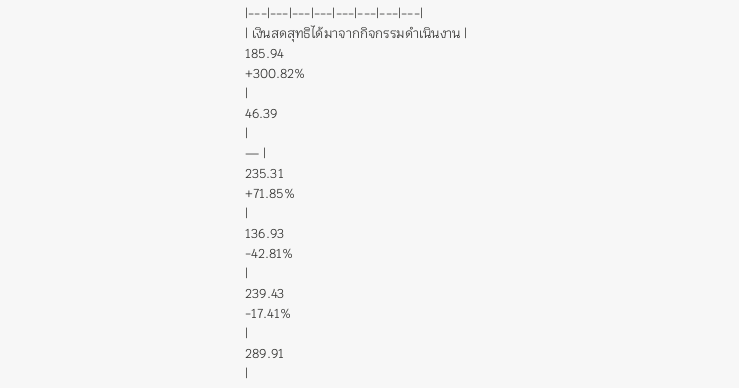|---|---|---|---|---|---|---|---|
| เงินสดสุทธิได้มาจากกิจกรรมดำเนินงาน |
185.94
+300.82%
|
46.39
|
— |
235.31
+71.85%
|
136.93
-42.81%
|
239.43
-17.41%
|
289.91
|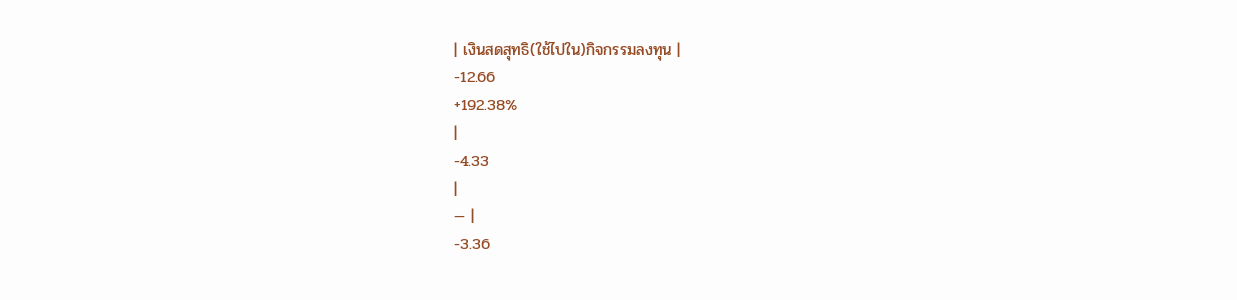| เงินสดสุทธิ(ใช้ไปใน)กิจกรรมลงทุน |
-12.66
+192.38%
|
-4.33
|
— |
-3.36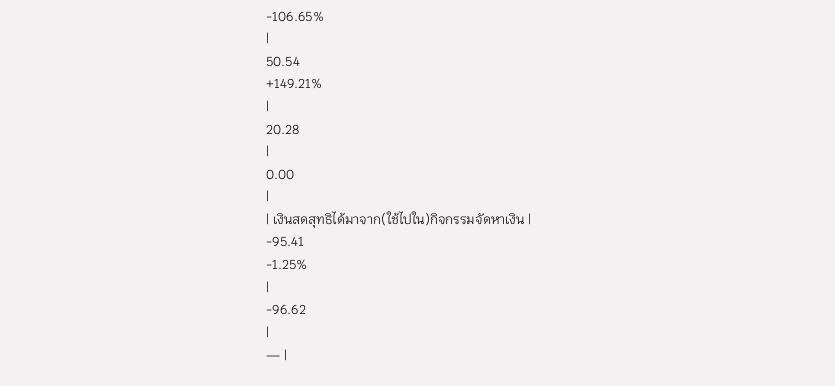-106.65%
|
50.54
+149.21%
|
20.28
|
0.00
|
| เงินสดสุทธิได้มาจาก(ใช้ไปใน)กิจกรรมจัดหาเงิน |
-95.41
-1.25%
|
-96.62
|
— |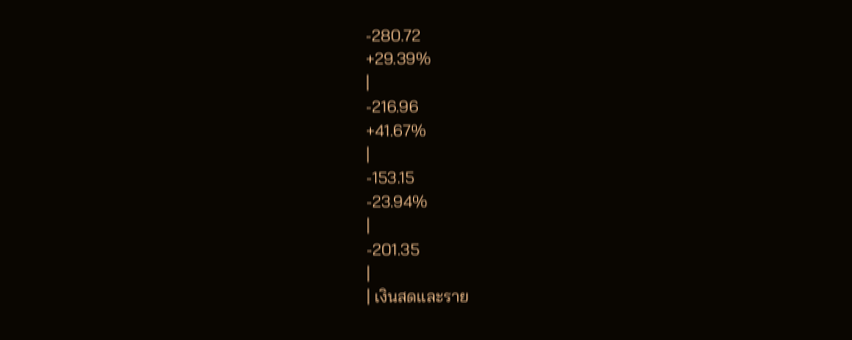-280.72
+29.39%
|
-216.96
+41.67%
|
-153.15
-23.94%
|
-201.35
|
| เงินสดและราย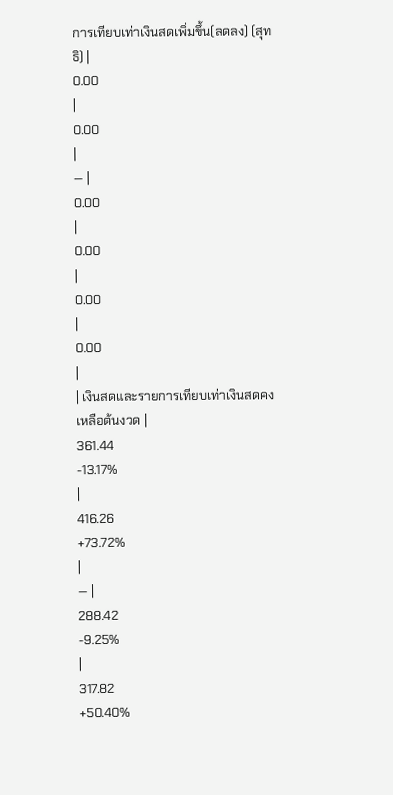การเทียบเท่าเงินสดเพิ่มขึ้น(ลดลง) (สุทธิ) |
0.00
|
0.00
|
— |
0.00
|
0.00
|
0.00
|
0.00
|
| เงินสดและรายการเทียบเท่าเงินสดคงเหลือต้นงวด |
361.44
-13.17%
|
416.26
+73.72%
|
— |
288.42
-9.25%
|
317.82
+50.40%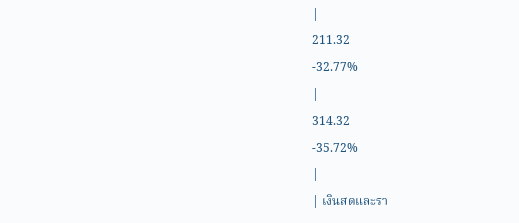|
211.32
-32.77%
|
314.32
-35.72%
|
| เงินสดและรา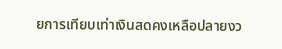ยการเทียบเท่าเงินสดคงเหลือปลายงว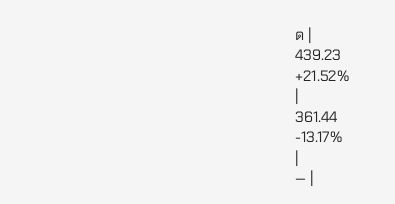ด |
439.23
+21.52%
|
361.44
-13.17%
|
— |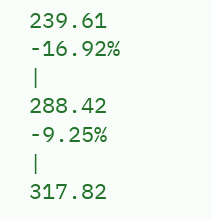239.61
-16.92%
|
288.42
-9.25%
|
317.82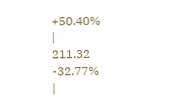+50.40%
|
211.32
-32.77%
|